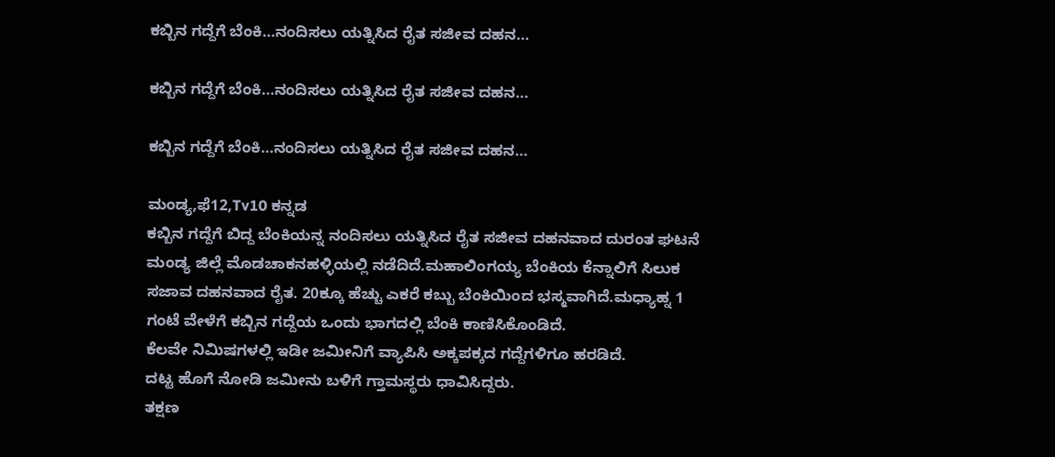ಕಬ್ಬಿನ ಗದ್ದೆಗೆ ಬೆಂಕಿ…ನಂದಿಸಲು ಯತ್ನಿಸಿದ ರೈತ ಸಜೀವ ದಹನ…

ಕಬ್ಬಿನ ಗದ್ದೆಗೆ ಬೆಂಕಿ…ನಂದಿಸಲು ಯತ್ನಿಸಿದ ರೈತ ಸಜೀವ ದಹನ…

ಕಬ್ಬಿನ ಗದ್ದೆಗೆ ಬೆಂಕಿ…ನಂದಿಸಲು ಯತ್ನಿಸಿದ ರೈತ ಸಜೀವ ದಹನ…

ಮಂಡ್ಯ,ಫೆ12,Tv10 ಕನ್ನಡ
ಕಬ್ಬಿನ ಗದ್ದೆಗೆ ಬಿದ್ದ ಬೆಂಕಿಯನ್ನ ನಂದಿಸಲು ಯತ್ನಿಸಿದ ರೈತ ಸಜೀವ ದಹನವಾದ ದುರಂತ ಘಟನೆ ಮಂಡ್ಯ ಜಿಲ್ಲೆ ಮೊಡಚಾಕನಹಳ್ಳಿಯಲ್ಲಿ ನಡೆದಿದೆ.ಮಹಾಲಿಂಗಯ್ಯ ಬೆಂಕಿಯ ಕೆನ್ನಾಲಿಗೆ ಸಿಲುಕ ಸಜಾವ ದಹನವಾದ ರೈತ. 20ಕ್ಕೂ ಹೆಚ್ಚು ಎಕರೆ ಕಬ್ಬು ಬೆಂಕಿಯಿಂದ ಭಸ್ಮವಾಗಿದೆ.ಮಧ್ಯಾಹ್ನ 1 ಗಂಟೆ ವೇಳೆಗೆ ಕಬ್ಬಿನ ಗದ್ದೆಯ ಒಂದು ಭಾಗದಲ್ಲಿ ಬೆಂಕಿ ಕಾಣಿಸಿಕೊಂಡಿದೆ.
ಕೆಲವೇ ನಿಮಿಷಗಳಲ್ಲಿ ಇಡೀ ಜಮೀನಿಗೆ ವ್ಯಾಪಿಸಿ ಅಕ್ಕಪಕ್ಕದ ಗದ್ದೆಗಳಿಗೂ ಹರಡಿದೆ.
ದಟ್ಟ ಹೊಗೆ ನೋಡಿ ಜಮೀನು ಬಳಿಗೆ ಗ್ತಾಮಸ್ಥರು ಧಾವಿಸಿದ್ದರು.
ತಕ್ಷಣ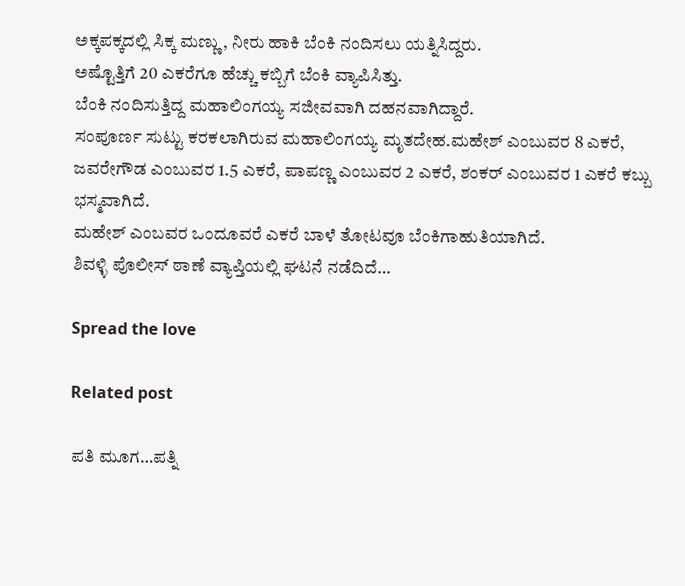ಅಕ್ಕಪಕ್ಕದಲ್ಲಿ ಸಿಕ್ಕ ಮಣ್ಣು, ನೀರು ಹಾಕಿ ಬೆಂಕಿ ನಂದಿಸಲು ಯತ್ನಿಸಿದ್ದರು.
ಅಷ್ಟೊತ್ತಿಗೆ 20 ಎಕರೆಗೂ ಹೆಚ್ಚು ಕಬ್ಬಿಗೆ ಬೆಂಕಿ ವ್ಯಾಪಿಸಿತ್ತು.
ಬೆಂಕಿ ನಂದಿಸುತ್ತಿದ್ದ ಮಹಾಲಿಂಗಯ್ಯ ಸಜೀವವಾಗಿ ದಹನವಾಗಿದ್ದಾರೆ.
ಸಂಪೂರ್ಣ ಸುಟ್ಟು ಕರಕಲಾಗಿರುವ ಮಹಾಲಿಂಗಯ್ಯ ಮೃತದೇಹ.ಮಹೇಶ್ ಎಂಬುವರ 8 ಎಕರೆ, ಜವರೇಗೌಡ ಎಂಬುವರ 1.5 ಎಕರೆ, ಪಾಪಣ್ಣ ಎಂಬುವರ 2 ಎಕರೆ, ಶಂಕರ್ ಎಂಬುವರ 1 ಎಕರೆ ಕಬ್ಬು ಭಸ್ಮವಾಗಿದೆ.
ಮಹೇಶ್ ಎಂಬವರ ಒಂದೂವರೆ ಎಕರೆ ಬಾಳೆ ತೋಟವೂ ಬೆಂಕಿಗಾಹುತಿಯಾಗಿದೆ.
ಶಿವಳ್ಳಿ ಪೊಲೀಸ್ ಠಾಣೆ ವ್ಯಾಪ್ತಿಯಲ್ಲಿ ಘಟನೆ ನಡೆದಿದೆ…

Spread the love

Related post

ಪತಿ ಮೂಗ…ಪತ್ನಿ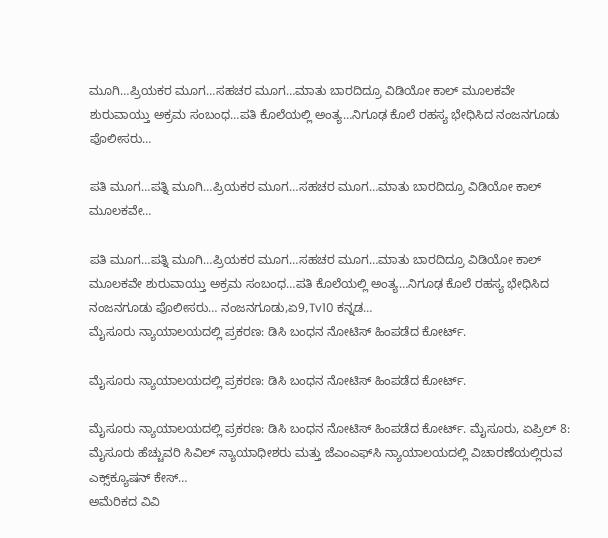ಮೂಗಿ…ಪ್ರಿಯಕರ ಮೂಗ…ಸಹಚರ ಮೂಗ…ಮಾತು ಬಾರದಿದ್ರೂ ವಿಡಿಯೋ ಕಾಲ್ ಮೂಲಕವೇ ಶುರುವಾಯ್ತು ಅಕ್ರಮ ಸಂಬಂಧ…ಪತಿ ಕೊಲೆಯಲ್ಲಿ ಅಂತ್ಯ…ನಿಗೂಢ ಕೊಲೆ ರಹಸ್ಯ ಭೇಧಿಸಿದ ನಂಜನಗೂಡು ಪೊಲೀಸರು…

ಪತಿ ಮೂಗ…ಪತ್ನಿ ಮೂಗಿ…ಪ್ರಿಯಕರ ಮೂಗ…ಸಹಚರ ಮೂಗ…ಮಾತು ಬಾರದಿದ್ರೂ ವಿಡಿಯೋ ಕಾಲ್ ಮೂಲಕವೇ…

ಪತಿ ಮೂಗ…ಪತ್ನಿ ಮೂಗಿ…ಪ್ರಿಯಕರ ಮೂಗ…ಸಹಚರ ಮೂಗ…ಮಾತು ಬಾರದಿದ್ರೂ ವಿಡಿಯೋ ಕಾಲ್ ಮೂಲಕವೇ ಶುರುವಾಯ್ತು ಅಕ್ರಮ ಸಂಬಂಧ…ಪತಿ ಕೊಲೆಯಲ್ಲಿ ಅಂತ್ಯ…ನಿಗೂಢ ಕೊಲೆ ರಹಸ್ಯ ಭೇಧಿಸಿದ ನಂಜನಗೂಡು ಪೊಲೀಸರು… ನಂಜನಗೂಡು,ಏ9,Tv10 ಕನ್ನಡ…
ಮೈಸೂರು ನ್ಯಾಯಾಲಯದಲ್ಲಿ ಪ್ರಕರಣ: ಡಿಸಿ ಬಂಧನ ನೋಟಿಸ್ ಹಿಂಪಡೆದ ಕೋರ್ಟ್.

ಮೈಸೂರು ನ್ಯಾಯಾಲಯದಲ್ಲಿ ಪ್ರಕರಣ: ಡಿಸಿ ಬಂಧನ ನೋಟಿಸ್ ಹಿಂಪಡೆದ ಕೋರ್ಟ್.

ಮೈಸೂರು ನ್ಯಾಯಾಲಯದಲ್ಲಿ ಪ್ರಕರಣ: ಡಿಸಿ ಬಂಧನ ನೋಟಿಸ್ ಹಿಂಪಡೆದ ಕೋರ್ಟ್. ಮೈಸೂರು, ಏಪ್ರಿಲ್ 8: ಮೈಸೂರು ಹೆಚ್ಚುವರಿ ಸಿವಿಲ್ ನ್ಯಾಯಾಧೀಶರು ಮತ್ತು ಜೆಎಂಎಫ್‌ಸಿ ನ್ಯಾಯಾಲಯದಲ್ಲಿ ವಿಚಾರಣೆಯಲ್ಲಿರುವ ಎಕ್ಸ್‌ಕ್ಯೂಷನ್ ಕೇಸ್…
ಅಮೆರಿಕದ ವಿವಿ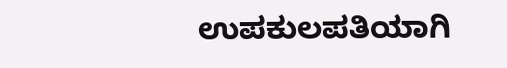ಉಪಕುಲಪತಿಯಾಗಿ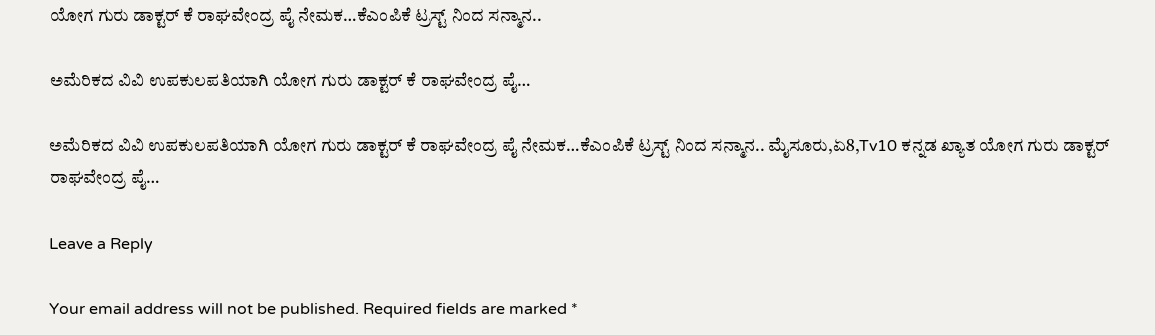ಯೋಗ ಗುರು ಡಾಕ್ಟರ್ ಕೆ ರಾಘವೇಂದ್ರ ಪೈ ನೇಮಕ…ಕೆಎಂಪಿಕೆ ಟ್ರಸ್ಟ್ ನಿಂದ ಸನ್ಮಾನ..

ಅಮೆರಿಕದ ವಿವಿ ಉಪಕುಲಪತಿಯಾಗಿ ಯೋಗ ಗುರು ಡಾಕ್ಟರ್ ಕೆ ರಾಘವೇಂದ್ರ ಪೈ…

ಅಮೆರಿಕದ ವಿವಿ ಉಪಕುಲಪತಿಯಾಗಿ ಯೋಗ ಗುರು ಡಾಕ್ಟರ್ ಕೆ ರಾಘವೇಂದ್ರ ಪೈ ನೇಮಕ…ಕೆಎಂಪಿಕೆ ಟ್ರಸ್ಟ್ ನಿಂದ ಸನ್ಮಾನ.. ಮೈಸೂರು,ಏ8,Tv10 ಕನ್ನಡ ಖ್ಯಾತ ಯೋಗ ಗುರು ಡಾಕ್ಟರ್ ರಾಘವೇಂದ್ರ ಪೈ…

Leave a Reply

Your email address will not be published. Required fields are marked *